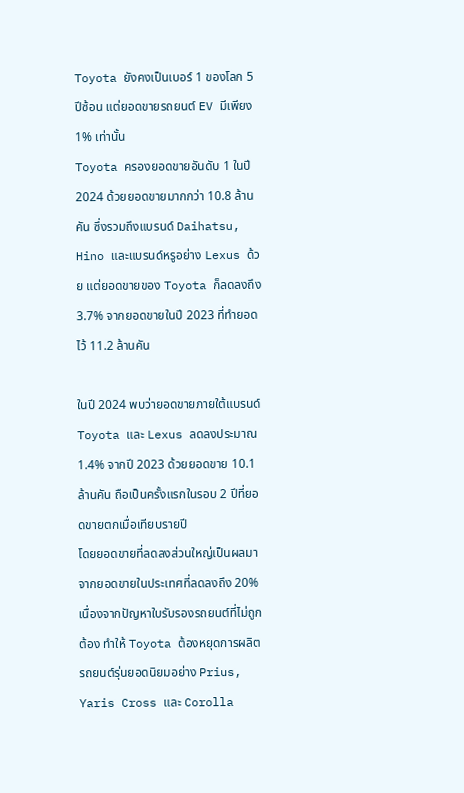Toyota ยังคงเป็นเบอร์ 1 ของโลก 5 ปีซ้อน แต่ยอดขายรถยนต์ EV มีเพียง 1% เท่านั้น
Toyota ครองยอดขายอันดับ 1 ในปี 2024 ด้วยยอดขายมากกว่า 10.8 ล้านคัน ซึ่งรวมถึงแบรนด์ Daihatsu, Hino และแบรนด์หรูอย่าง Lexus ด้วย แต่ยอดขายของ Toyota ก็ลดลงถึง 3.7% จากยอดขายในปี 2023 ที่ทำยอดไว้ 11.2 ล้านคัน

ในปี 2024 พบว่ายอดขายภายใต้แบรนด์ Toyota และ Lexus ลดลงประมาณ 1.4% จากปี 2023 ด้วยยอดขาย 10.1 ล้านคัน ถือเป็นครั้งแรกในรอบ 2 ปีที่ยอดขายตกเมื่อเทียบรายปี
โดยยอดขายที่ลดลงส่วนใหญ่เป็นผลมาจากยอดขายในประเทศที่ลดลงถึง 20% เนื่องจากปัญหาใบรับรองรถยนต์ที่ไม่ถูกต้อง ทำให้ Toyota ต้องหยุดการผลิตรถยนต์รุ่นยอดนิยมอย่าง Prius, Yaris Cross และ Corolla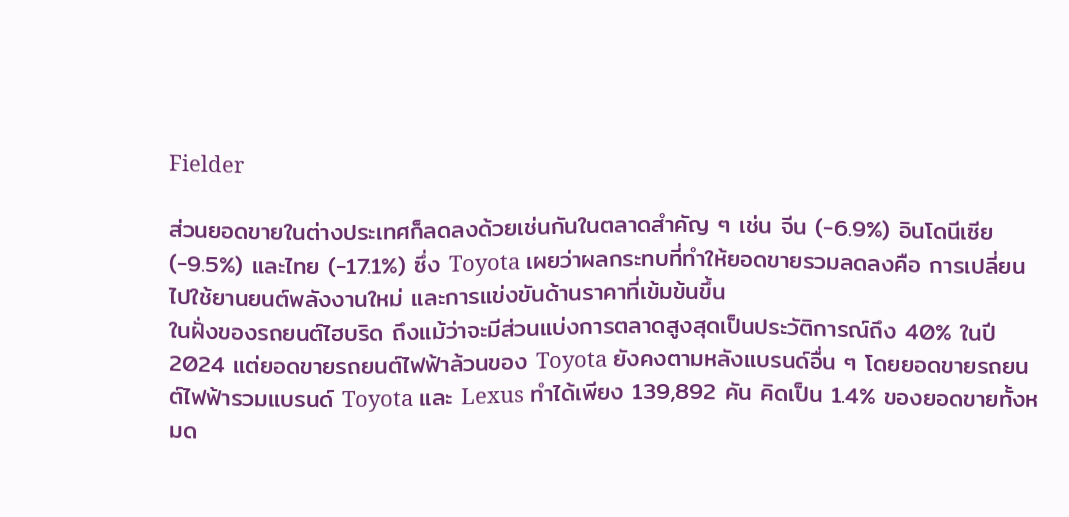Fielder

ส่วนยอดขายในต่างประเทศก็ลดลงด้วยเช่นกันในตลาดสำคัญ ๆ เช่น จีน (-6.9%) อินโดนีเซีย (-9.5%) และไทย (-17.1%) ซึ่ง Toyota เผยว่าผลกระทบที่ทำให้ยอดขายรวมลดลงคือ การเปลี่ยนไปใช้ยานยนต์พลังงานใหม่ และการแข่งขันด้านราคาที่เข้มข้นขึ้น
ในฝั่งของรถยนต์ไฮบริด ถึงแม้ว่าจะมีส่วนแบ่งการตลาดสูงสุดเป็นประวัติการณ์ถึง 40% ในปี 2024 แต่ยอดขายรถยนต์ไฟฟ้าล้วนของ Toyota ยังคงตามหลังแบรนด์อื่น ๆ โดยยอดขายรถยนต์ไฟฟ้ารวมแบรนด์ Toyota และ Lexus ทำได้เพียง 139,892 คัน คิดเป็น 1.4% ของยอดขายทั้งหมด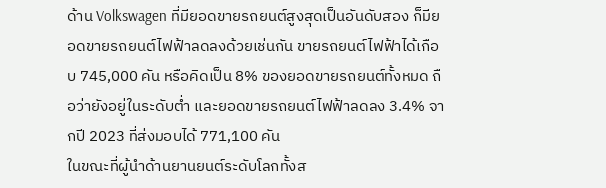ด้าน Volkswagen ที่มียอดขายรถยนต์สูงสุดเป็นอันดับสอง ก็มียอดขายรถยนต์ไฟฟ้าลดลงด้วยเช่นกัน ขายรถยนต์ไฟฟ้าได้เกือบ 745,000 คัน หรือคิดเป็น 8% ของยอดขายรถยนต์ทั้งหมด ถือว่ายังอยู่ในระดับต่ำ และยอดขายรถยนต์ไฟฟ้าลดลง 3.4% จากปี 2023 ที่ส่งมอบได้ 771,100 คัน
ในขณะที่ผู้นำด้านยานยนต์ระดับโลกทั้งส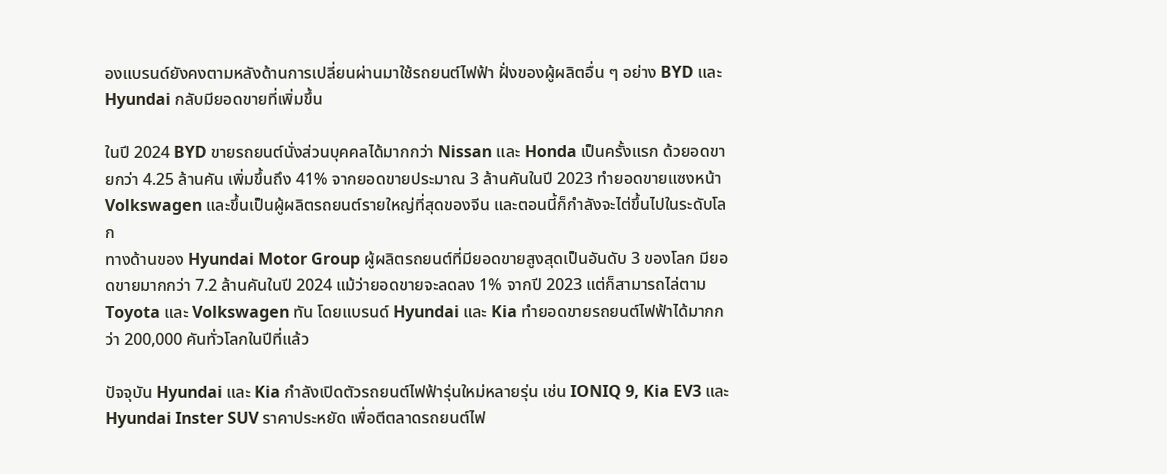องแบรนด์ยังคงตามหลังด้านการเปลี่ยนผ่านมาใช้รถยนต์ไฟฟ้า ฝั่งของผู้ผลิตอื่น ๆ อย่าง BYD และ Hyundai กลับมียอดขายที่เพิ่มขึ้น

ในปี 2024 BYD ขายรถยนต์นั่งส่วนบุคคลได้มากกว่า Nissan และ Honda เป็นครั้งแรก ด้วยอดขายกว่า 4.25 ล้านคัน เพิ่มขึ้นถึง 41% จากยอดขายประมาณ 3 ล้านคันในปี 2023 ทำยอดขายแซงหน้า Volkswagen และขึ้นเป็นผู้ผลิตรถยนต์รายใหญ่ที่สุดของจีน และตอนนี้ก็กำลังจะไต่ขึ้นไปในระดับโลก
ทางด้านของ Hyundai Motor Group ผู้ผลิตรถยนต์ที่มียอดขายสูงสุดเป็นอันดับ 3 ของโลก มียอดขายมากกว่า 7.2 ล้านคันในปี 2024 แม้ว่ายอดขายจะลดลง 1% จากปี 2023 แต่ก็สามารถไล่ตาม Toyota และ Volkswagen ทัน โดยแบรนด์ Hyundai และ Kia ทำยอดขายรถยนต์ไฟฟ้าได้มากกว่า 200,000 คันทั่วโลกในปีที่แล้ว

ปัจจุบัน Hyundai และ Kia กำลังเปิดตัวรถยนต์ไฟฟ้ารุ่นใหม่หลายรุ่น เช่น IONIQ 9, Kia EV3 และ Hyundai Inster SUV ราคาประหยัด เพื่อตีตลาดรถยนต์ไฟ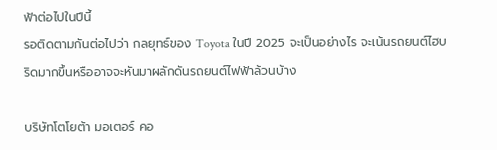ฟ้าต่อไปในปีนี้
รอติดตามกันต่อไปว่า กลยุทธ์ของ Toyota ในปี 2025 จะเป็นอย่างไร จะเน้นรถยนต์ไฮบริดมากขึ้นหรืออาจจะหันมาผลักดันรถยนต์ไฟฟ้าล้วนบ้าง

บริษัทโตโยต้า มอเตอร์ คอ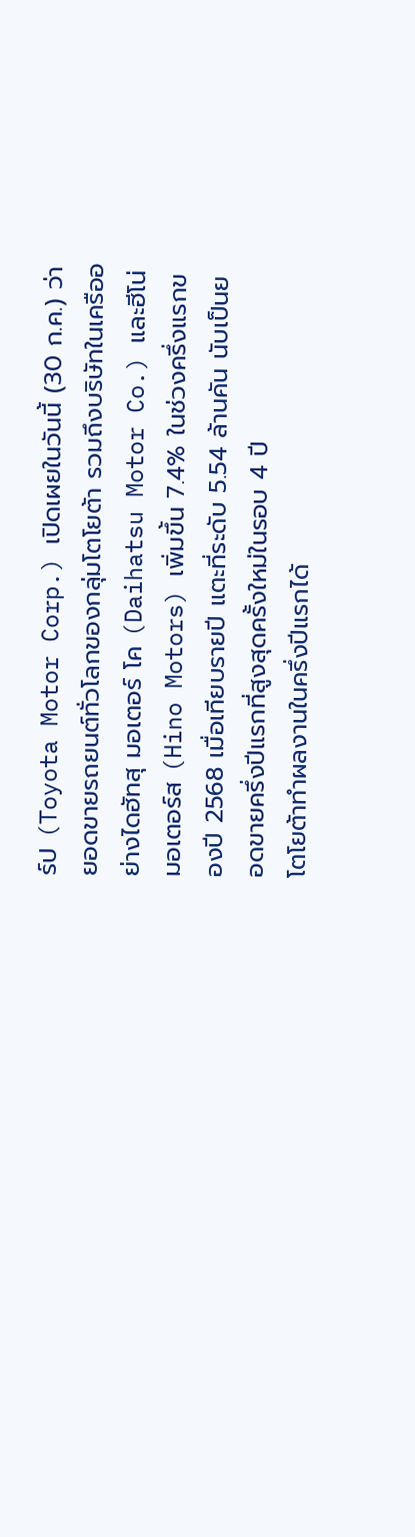ร์ป (Toyota Motor Corp.) เปิดเผยในวันนี้ (30 ก.ค.) ว่า ยอดขายรถยนต์ทั่วโลกของกลุ่มโตโยต้า รวมถึงบริษัทในเครืออย่างไดฮัทสุ มอเตอร์ โค (Daihatsu Motor Co.) และฮีโน่มอเตอร์ส (Hino Motors) เพิ่มขึ้น 7.4% ในช่วงครึ่งแรกของปี 2568 เมื่อเทียบรายปี แตะที่ระดับ 5.54 ล้านคัน นับเป็นยอดขายครึ่งปีแรกที่สูงสุดครั้งใหม่ในรอบ 4 ปี
โตโยต้าทำผลงานในครึ่งปีแรกได้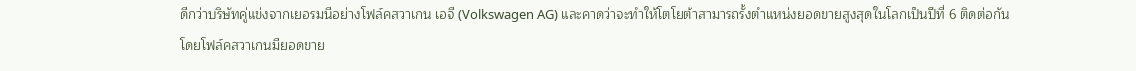ดีกว่าบริษัทคู่แข่งจากเยอรมนีอย่างโฟล์คสวาเกน เอจี (Volkswagen AG) และคาดว่าจะทำให้โตโยต้าสามารถรั้งตำแหน่งยอดขายสูงสุดในโลกเป็นปีที่ 6 ติดต่อกัน โดยโฟล์คสวาเกนมียอดขาย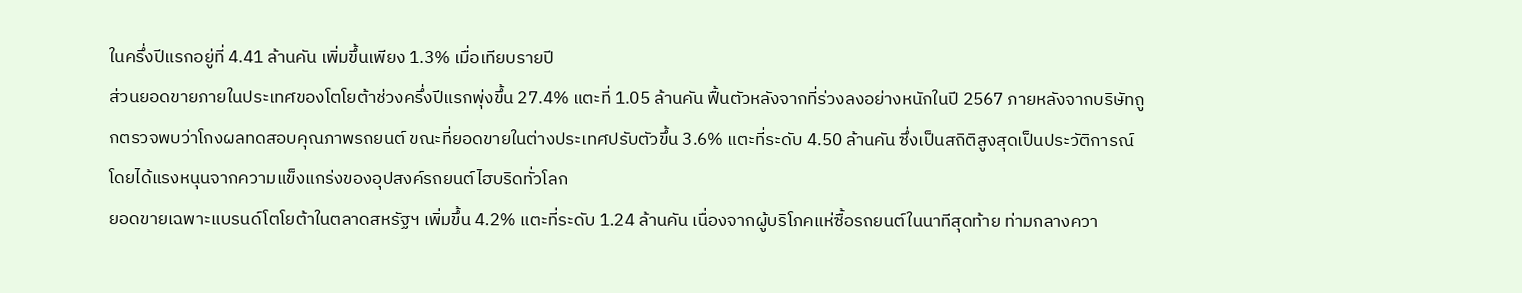ในครึ่งปีแรกอยู่ที่ 4.41 ล้านคัน เพิ่มขึ้นเพียง 1.3% เมื่อเทียบรายปี
ส่วนยอดขายภายในประเทศของโตโยต้าช่วงครึ่งปีแรกพุ่งขึ้น 27.4% แตะที่ 1.05 ล้านคัน ฟื้นตัวหลังจากที่ร่วงลงอย่างหนักในปี 2567 ภายหลังจากบริษัทถูกตรวจพบว่าโกงผลทดสอบคุณภาพรถยนต์ ขณะที่ยอดขายในต่างประเทศปรับตัวขึ้น 3.6% แตะที่ระดับ 4.50 ล้านคัน ซึ่งเป็นสถิติสูงสุดเป็นประวัติการณ์ โดยได้แรงหนุนจากความแข็งแกร่งของอุปสงค์รถยนต์ไฮบริดทั่วโลก
ยอดขายเฉพาะแบรนด์โตโยต้าในตลาดสหรัฐฯ เพิ่มขึ้น 4.2% แตะที่ระดับ 1.24 ล้านคัน เนื่องจากผู้บริโภคแห่ซื้อรถยนต์ในนาทีสุดท้าย ท่ามกลางควา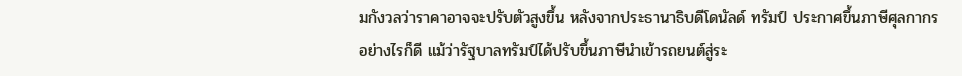มกังวลว่าราคาอาจจะปรับตัวสูงขึ้น หลังจากประธานาธิบดีโดนัลด์ ทรัมป์ ประกาศขึ้นภาษีศุลกากร
อย่างไรก็ดี แม้ว่ารัฐบาลทรัมป์ได้ปรับขึ้นภาษีนำเข้ารถยนต์สู่ระ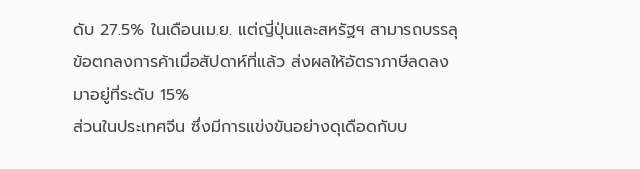ดับ 27.5% ในเดือนเม.ย. แต่ญี่ปุ่นและสหรัฐฯ สามารถบรรลุข้อตกลงการค้าเมื่อสัปดาห์ที่แล้ว ส่งผลให้อัตราภาษีลดลงมาอยู่ที่ระดับ 15%
ส่วนในประเทศจีน ซึ่งมีการแข่งขันอย่างดุเดือดกับบ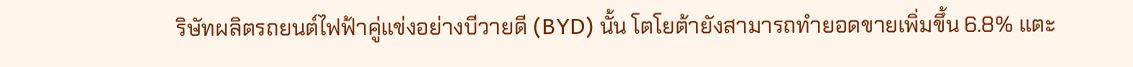ริษัทผลิตรถยนต์ไฟฟ้าคู่แข่งอย่างบีวายดี (BYD) นั้น โตโยต้ายังสามารถทำยอดขายเพิ่มขึ้น 6.8% แตะ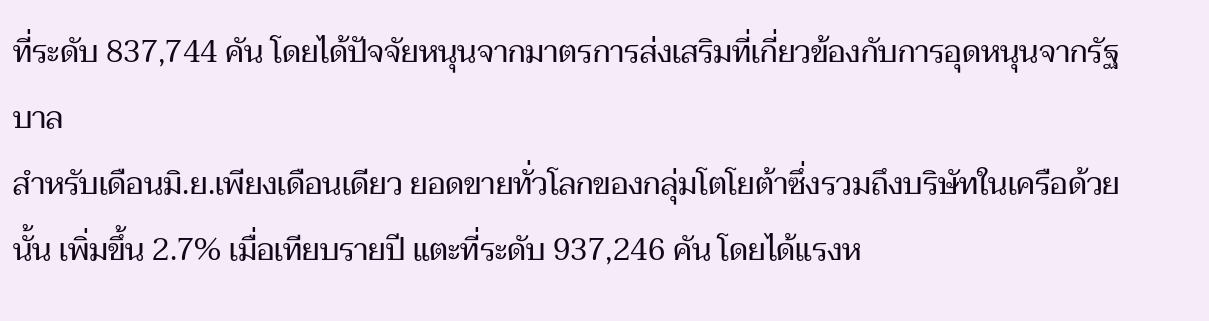ที่ระดับ 837,744 คัน โดยได้ปัจจัยหนุนจากมาตรการส่งเสริมที่เกี่ยวข้องกับการอุดหนุนจากรัฐบาล
สำหรับเดือนมิ.ย.เพียงเดือนเดียว ยอดขายทั่วโลกของกลุ่มโตโยต้าซึ่งรวมถึงบริษัทในเครือด้วยนั้น เพิ่มขึ้น 2.7% เมื่อเทียบรายปี แตะที่ระดับ 937,246 คัน โดยได้แรงห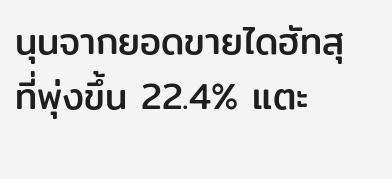นุนจากยอดขายไดฮัทสุที่พุ่งขึ้น 22.4% แตะ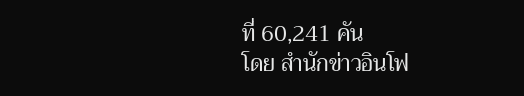ที่ 60,241 คัน
โดย สำนักข่าวอินโฟ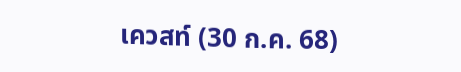เควสท์ (30 ก.ค. 68)